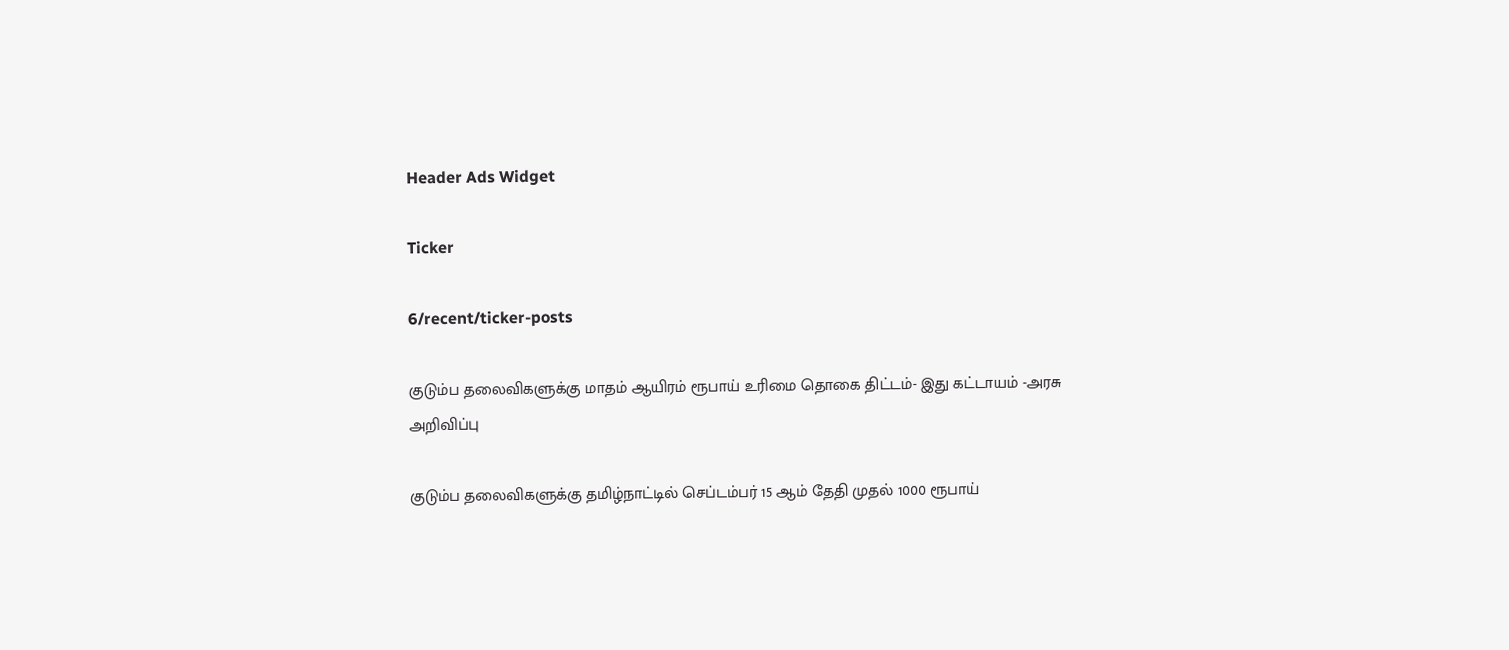Header Ads Widget

Ticker

6/recent/ticker-posts

குடும்ப தலைவிகளுக்கு மாதம் ஆயிரம் ரூபாய் உரிமை தொகை திட்டம்- இது கட்டாயம் -அரசு அறிவிப்பு

குடும்ப தலைவிகளுக்கு தமிழ்நாட்டில் செப்டம்பர் 15 ஆம் தேதி முதல் 1000 ரூபாய்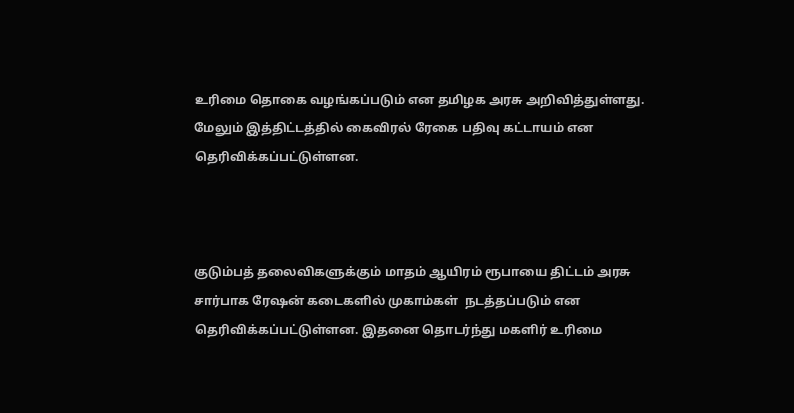உரிமை தொகை வழங்கப்படும் என தமிழக அரசு அறிவித்துள்ளது. மேலும் இத்திட்டத்தில் கைவிரல் ரேகை பதிவு கட்டாயம் என தெரிவிக்கப்பட்டுள்ளன.



குடும்பத் தலைவிகளுக்கும் மாதம் ஆயிரம் ரூபாயை திட்டம் அரசு சார்பாக ரேஷன் கடைகளில் முகாம்கள்  நடத்தப்படும் என தெரிவிக்கப்பட்டுள்ளன. இதனை தொடர்ந்து மகளிர் உரிமை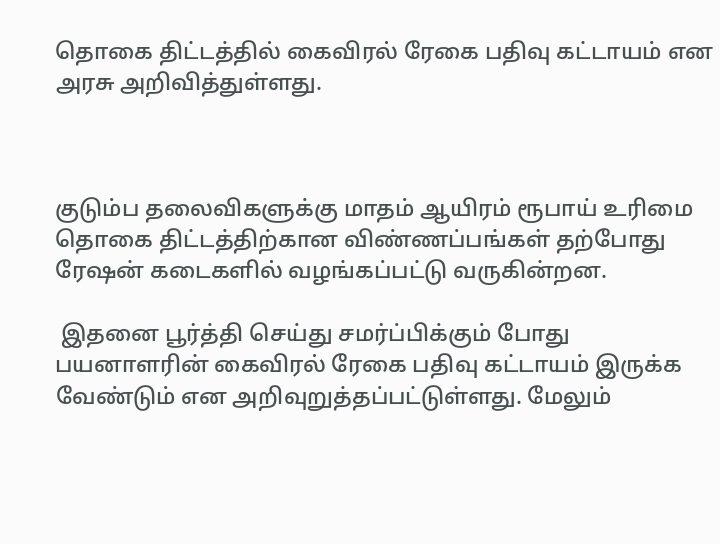தொகை திட்டத்தில் கைவிரல் ரேகை பதிவு கட்டாயம் என அரசு அறிவித்துள்ளது.



குடும்ப தலைவிகளுக்கு மாதம் ஆயிரம் ரூபாய் உரிமை தொகை திட்டத்திற்கான விண்ணப்பங்கள் தற்போது ரேஷன் கடைகளில் வழங்கப்பட்டு வருகின்றன.

 இதனை பூர்த்தி செய்து சமர்ப்பிக்கும் போது பயனாளரின் கைவிரல் ரேகை பதிவு கட்டாயம் இருக்க வேண்டும் என அறிவுறுத்தப்பட்டுள்ளது. மேலும்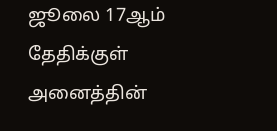ஜூலை 17ஆம் தேதிக்குள் அனைத்தின்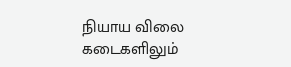நியாய விலை கடைகளிலும்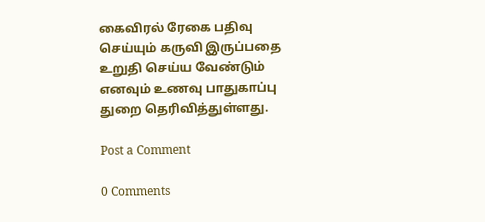கைவிரல் ரேகை பதிவு செய்யும் கருவி இருப்பதை உறுதி செய்ய வேண்டும் எனவும் உணவு பாதுகாப்பு துறை தெரிவித்துள்ளது.

Post a Comment

0 Comments